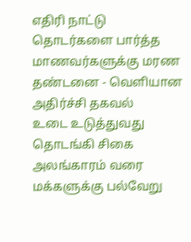எதிரி நாட்டு தொடர்களை பார்த்த மாணவர்களுக்கு மரண தண்டனை - வெளியான அதிர்ச்சி தகவல்
உடை உடுத்துவது தொடங்கி சிகை அலங்காரம் வரை மக்களுக்கு பல்வேறு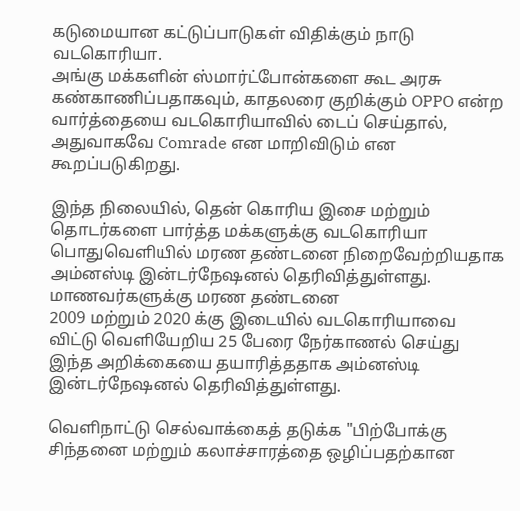கடுமையான கட்டுப்பாடுகள் விதிக்கும் நாடு வடகொரியா.
அங்கு மக்களின் ஸ்மார்ட்போன்களை கூட அரசு கண்காணிப்பதாகவும், காதலரை குறிக்கும் OPPO என்ற வார்த்தையை வடகொரியாவில் டைப் செய்தால், அதுவாகவே Comrade என மாறிவிடும் என கூறப்படுகிறது.

இந்த நிலையில், தென் கொரிய இசை மற்றும் தொடர்களை பார்த்த மக்களுக்கு வடகொரியா பொதுவெளியில் மரண தண்டனை நிறைவேற்றியதாக அம்னஸ்டி இன்டர்நேஷனல் தெரிவித்துள்ளது.
மாணவர்களுக்கு மரண தண்டனை
2009 மற்றும் 2020 க்கு இடையில் வடகொரியாவை விட்டு வெளியேறிய 25 பேரை நேர்காணல் செய்து இந்த அறிக்கையை தயாரித்ததாக அம்னஸ்டி இன்டர்நேஷனல் தெரிவித்துள்ளது.

வெளிநாட்டு செல்வாக்கைத் தடுக்க "பிற்போக்கு சிந்தனை மற்றும் கலாச்சாரத்தை ஒழிப்பதற்கான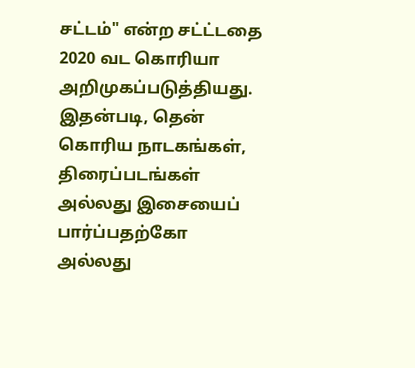சட்டம்" என்ற சட்ட்டதை 2020 வட கொரியா அறிமுகப்படுத்தியது.
இதன்படி, தென் கொரிய நாடகங்கள், திரைப்படங்கள் அல்லது இசையைப் பார்ப்பதற்கோ அல்லது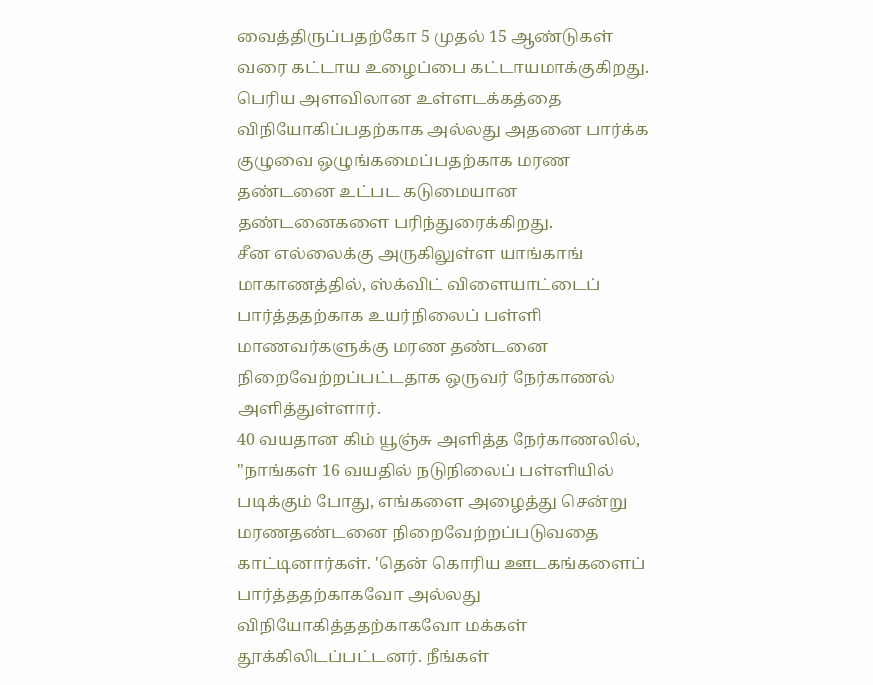வைத்திருப்பதற்கோ 5 முதல் 15 ஆண்டுகள் வரை கட்டாய உழைப்பை கட்டாயமாக்குகிறது.
பெரிய அளவிலான உள்ளடக்கத்தை விநியோகிப்பதற்காக அல்லது அதனை பார்க்க குழுவை ஒழுங்கமைப்பதற்காக மரண தண்டனை உட்பட கடுமையான தண்டனைகளை பரிந்துரைக்கிறது.
சீன எல்லைக்கு அருகிலுள்ள யாங்காங் மாகாணத்தில், ஸ்க்விட் விளையாட்டைப் பார்த்ததற்காக உயர்நிலைப் பள்ளி மாணவர்களுக்கு மரண தண்டனை நிறைவேற்றப்பட்டதாக ஒருவர் நேர்காணல் அளித்துள்ளார்.
40 வயதான கிம் யூஞ்சு அளித்த நேர்காணலில், "நாங்கள் 16 வயதில் நடுநிலைப் பள்ளியில் படிக்கும் போது, எங்களை அழைத்து சென்று மரணதண்டனை நிறைவேற்றப்படுவதை காட்டினார்கள். 'தென் கொரிய ஊடகங்களைப் பார்த்ததற்காகவோ அல்லது விநியோகித்ததற்காகவோ மக்கள் தூக்கிலிடப்பட்டனர். நீங்கள்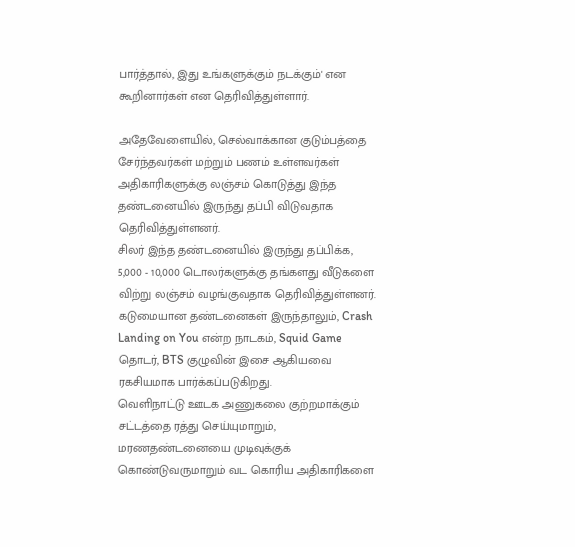பார்த்தால், இது உங்களுக்கும் நடக்கும்' என கூறினார்கள் என தெரிவித்துள்ளார்.

அதேவேளையில், செல்வாக்கான குடும்பத்தை சேர்ந்தவர்கள் மற்றும் பணம் உள்ளவர்கள் அதிகாரிகளுக்கு லஞ்சம் கொடுத்து இந்த தண்டனையில் இருந்து தப்பி விடுவதாக தெரிவித்துள்ளனர்.
சிலர் இந்த தண்டனையில் இருந்து தப்பிக்க, 5,000 - 10,000 டொலர்களுக்கு தங்களது வீடுகளை விற்று லஞ்சம் வழங்குவதாக தெரிவித்துள்ளனர்.
கடுமையான தண்டனைகள் இருந்தாலும், Crash Landing on You என்ற நாடகம், Squid Game தொடர், BTS குழுவின் இசை ஆகியவை ரகசியமாக பார்க்கப்படுகிறது.
வெளிநாட்டு ஊடக அணுகலை குற்றமாக்கும் சட்டத்தை ரத்து செய்யுமாறும், மரணதண்டனையை முடிவுக்குக் கொண்டுவருமாறும் வட கொரிய அதிகாரிகளை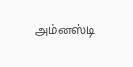அம்னஸ்டி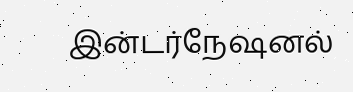இன்டர்நேஷனல்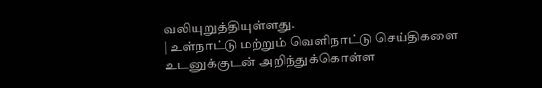வலியுறுத்தியுள்ளது.
| உள்நாட்டு மற்றும் வெளிநாட்டு செய்திகளை உடனுக்குடன் அறிந்துக்கொள்ள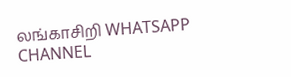லங்காசிறி WHATSAPP CHANNEL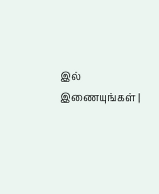இல் இணையுங்கள் |